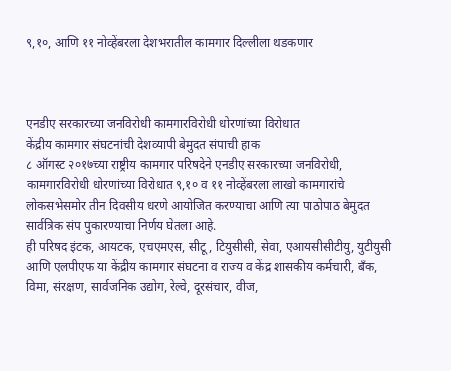९,१०, आणि ११ नोव्हेंबरला देशभरातील कामगार दिल्लीला थडकणार



एनडीए सरकारच्या जनविरोधी कामगारविरोधी धोरणांच्या विरोधात
केंद्रीय कामगार संघटनांची देशव्यापी बेमुदत संपाची हाक
८ ऑगस्ट २०१७च्या राष्ट्रीय कामगार परिषदेने एनडीए सरकारच्या जनविरोधी, कामगारविरोधी धोरणांच्या विरोधात ९,१० व ११ नोव्हेंबरला लाखो कामगारांचे लोकसभेसमोर तीन दिवसीय धरणे आयोजित करण्याचा आणि त्या पाठोपाठ बेमुदत सार्वत्रिक संप पुकारण्याचा निर्णय घेतला आहे.
ही परिषद इंटक, आयटक, एचएमएस, सीटू, टियुसीसी, सेवा, एआयसीसीटीयु, युटीयुसी आणि एलपीएफ या केंद्रीय कामगार संघटना व राज्य व केंद्र शासकीय कर्मचारी, बँक, विमा, संरक्षण, सार्वजनिक उद्योग, रेल्वे, दूरसंचार, वीज,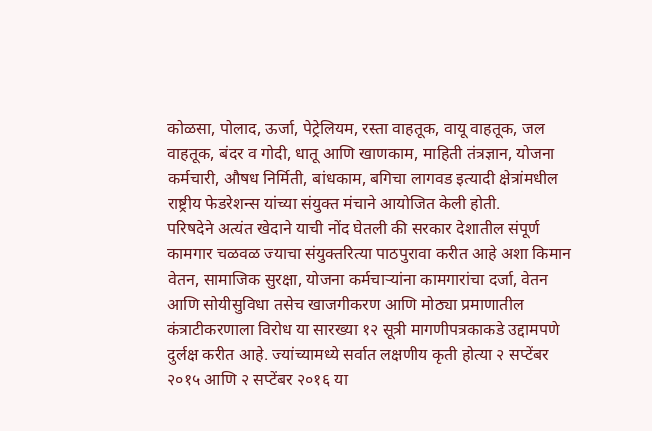कोळसा, पोलाद, ऊर्जा, पेट्रेलियम, रस्ता वाहतूक, वायू वाहतूक, जल वाहतूक, बंदर व गोदी, धातू आणि खाणकाम, माहिती तंत्रज्ञान, योजना कर्मचारी, औषध निर्मिती, बांधकाम, बगिचा लागवड इत्यादी क्षेत्रांमधील राष्ट्रीय फेडरेशन्स यांच्या संयुक्त मंचाने आयोजित केली होती.
परिषदेने अत्यंत खेदाने याची नोंद घेतली की सरकार देशातील संपूर्ण कामगार चळवळ ज्याचा संयुक्तरित्या पाठपुरावा करीत आहे अशा किमान वेतन, सामाजिक सुरक्षा, योजना कर्मचाऱ्यांना कामगारांचा दर्जा, वेतन आणि सोयीसुविधा तसेच खाजगीकरण आणि मोठ्या प्रमाणातील कंत्राटीकरणाला विरोध या सारख्या १२ सूत्री मागणीपत्रकाकडे उद्दामपणे दुर्लक्ष करीत आहे. ज्यांच्यामध्ये सर्वात लक्षणीय कृती होत्या २ सप्टेंबर २०१५ आणि २ सप्टेंबर २०१६ या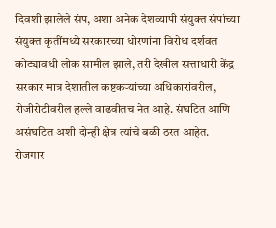दिवशी झालेले संप, अशा अनेक देशव्यापी संयुक्त संपांच्या संयुक्त कृतींमध्ये सरकारच्या धोरणांना विरोध दर्शवत कोट्यावधी लोक सामील झाले, तरी देखील सत्ताधारी केंद्र सरकार मात्र देशातील कष्टकऱ्यांच्या अधिकारांवरील, रोजीरोटीवरील हल्ले वाढवीतच नेत आहे. संघटित आणि असंघटित अशी दोन्ही क्षेत्र त्यांचे बळी ठरत आहेत.
रोजगार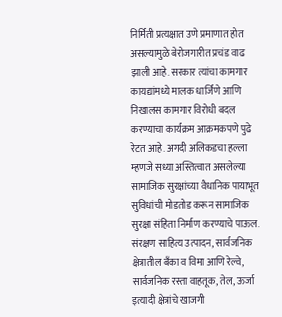निर्मिती प्रत्यक्षात उणे प्रमाणात होत असल्यामुळे बेरोजगारीत प्रचंड वाढ झाली आहे. सरकार त्यांचा कामगार कायद्यांमध्ये मालक धार्जिणे आणि निखालस कामगार विरोधी बदल करण्याचा कार्यक्रम आक्रमकपणे पुढे रेटत आहे. अगदी अलिकडचा हल्ला म्हणजे सध्या अस्तित्वात असलेल्या सामाजिक सुरक्षांच्या वैधानिक पायाभूत सुविधांची मोडतोड करून सामाजिक सुरक्षा संहिता निर्माण करण्याचे पाऊल.
संरक्षण साहित्य उत्पादन, सार्वजनिक क्षेत्रातील बँका व विमा आणि रेल्वे, सार्वजनिक रस्ता वाहतूक, तेल, ऊर्जा इत्यादी क्षेत्रांचे खाजगी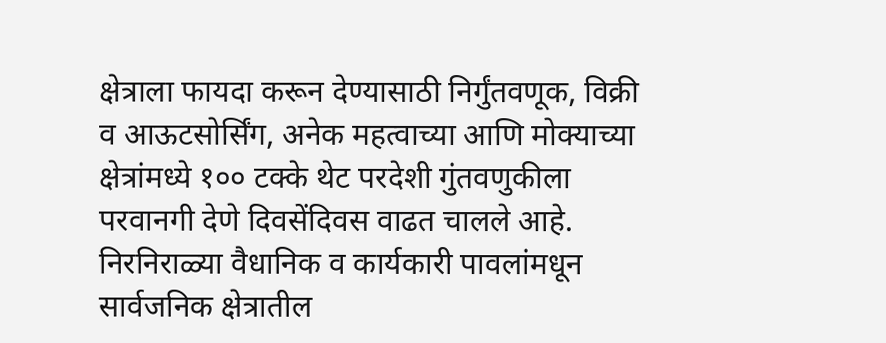क्षेत्राला फायदा करून देण्यासाठी निर्गुंतवणूक, विक्री व आऊटसोर्सिंग, अनेक महत्वाच्या आणि मोक्याच्या क्षेत्रांमध्ये १०० टक्के थेट परदेशी गुंतवणुकीला परवानगी देणे दिवसेंदिवस वाढत चालले आहे. निरनिराळ्या वैधानिक व कार्यकारी पावलांमधून सार्वजनिक क्षेत्रातील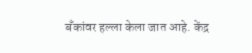बँकांवर हल्ला केला जात आहे. केंद्र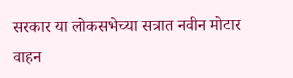सरकार या लोकसभेच्या सत्रात नवीन मोटार वाहन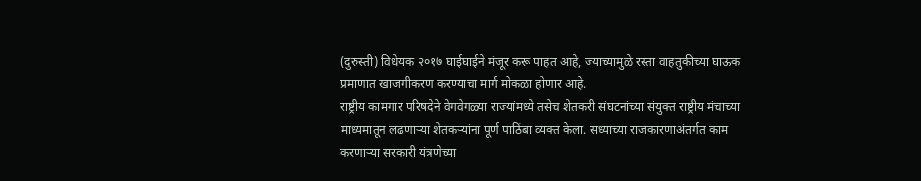(दुरुस्ती) विधेयक २०१७ घाईघाईने मंजूर करू पाहत आहे, ज्याच्यामुळे रस्ता वाहतुकीच्या घाऊक प्रमाणात खाजगीकरण करण्याचा मार्ग मोकळा होणार आहे.
राष्ट्रीय कामगार परिषदेने वेगवेगळ्या राज्यांमध्ये तसेच शेतकरी संघटनांच्या संयुक्त राष्ट्रीय मंचाच्या माध्यमातून लढणाऱ्या शेतकऱ्यांना पूर्ण पाठिंबा व्यक्त केला. सध्याच्या राजकारणाअंतर्गत काम करणाऱ्या सरकारी यंत्रणेच्या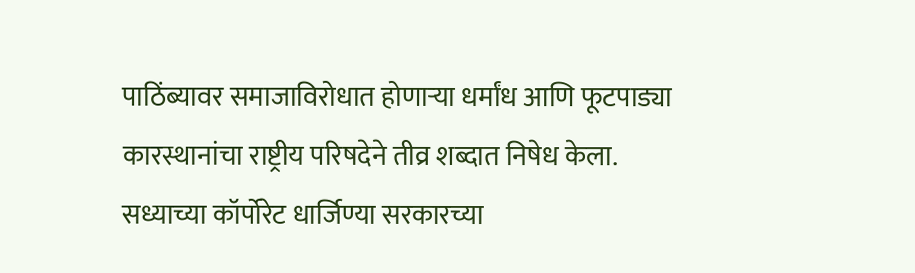पाठिंब्यावर समाजाविरोधात होणाऱ्या धर्मांध आणि फूटपाड्या कारस्थानांचा राष्ट्रीय परिषदेने तीव्र शब्दात निषेध केला.
सध्याच्या कॉर्पोरेट धार्जिण्या सरकारच्या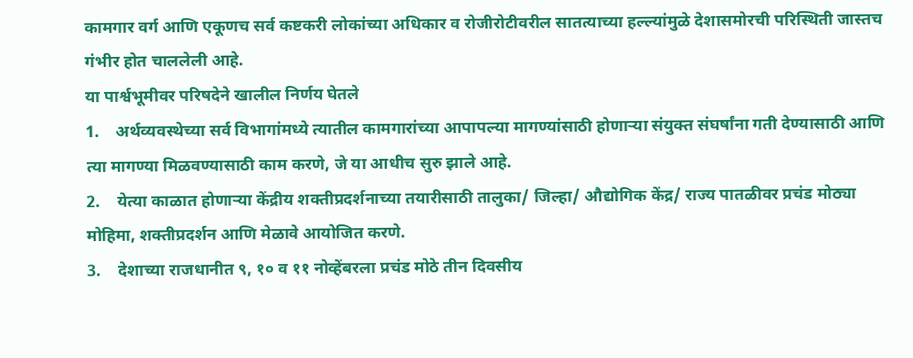कामगार वर्ग आणि एकूणच सर्व कष्टकरी लोकांच्या अधिकार व रोजीरोटीवरील सातत्याच्या हल्ल्यांमुळे देशासमोरची परिस्थिती जास्तच गंभीर होत चाललेली आहे.
या पार्श्वभूमीवर परिषदेने खालील निर्णय घेतले
1.    अर्थव्यवस्थेच्या सर्व विभागांमध्ये त्यातील कामगारांच्या आपापल्या मागण्यांसाठी होणाऱ्या संयुक्त संघर्षांना गती देण्यासाठी आणि त्या मागण्या मिळवण्यासाठी काम करणे, जे या आधीच सुरु झाले आहे.
2.    येत्या काळात होणाऱ्या केंद्रीय शक्तीप्रदर्शनाच्या तयारीसाठी तालुका/ जिल्हा/ औद्योगिक केंद्र/ राज्य पातळीवर प्रचंड मोठ्या मोहिमा, शक्तीप्रदर्शन आणि मेळावे आयोजित करणे.
3.    देशाच्या राजधानीत ९, १० व ११ नोव्हेंबरला प्रचंड मोठे तीन दिवसीय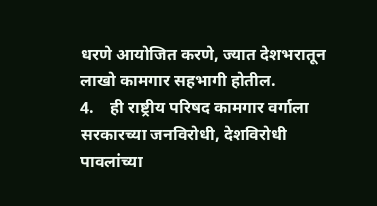धरणे आयोजित करणे, ज्यात देशभरातून लाखो कामगार सहभागी होतील.
4.    ही राष्ट्रीय परिषद कामगार वर्गाला सरकारच्या जनविरोधी, देशविरोधी पावलांच्या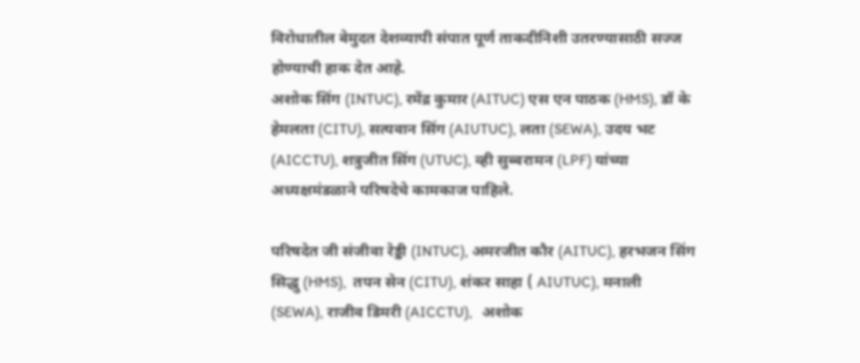विरोधातील बेमुदत देशव्यापी संपात पूर्ण ताकदीनिशी उतरण्यासाठी सज्ज होण्याची हाक देत आहे.
अशोक सिंग (INTUC), रमेंद्र कुमार (AITUC) एस एन पाठक (HMS), डॉ के हेमलता (CITU), सत्यवान सिंग (AIUTUC), लता (SEWA), उदय भट (AICCTU), शत्रुजीत सिंग (UTUC), व्ही सुब्बरामन (LPF) यांच्या अध्यक्षमंडळाने परिषदेचे कामकाज पाहिले.

परिषदेत जी संजीवा रेड्डी (INTUC), अमरजीत कौर (AITUC), हरभजन सिंग सिद्धु (HMS),  तपन सेन (CITU), शंकर साहा ( AIUTUC), मनाली (SEWA), राजीव डिमरी (AICCTU),   अशोक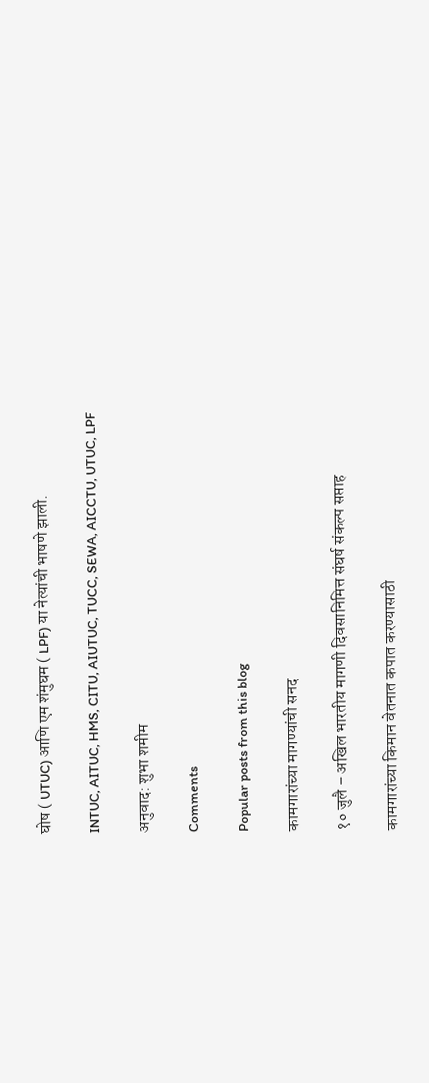घोष ( UTUC) आणि एम शंमुघम ( LPF) या नेत्यांची भाषणे झाली.

INTUC, AITUC, HMS, CITU, AIUTUC, TUCC, SEWA, AICCTU, UTUC, LPF

अनुवाद: शुभा शमीम

Comments

Popular posts from this blog

कामगारांच्या मागण्यांची सनद

१० जुलै – अखिल भारतीय मागणी दिवसानिमित्त संघर्ष संकल्प सप्ताह

कामगारांच्या किमान वेतनात कपात करण्यासाठी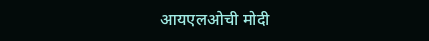आयएलओची मोदी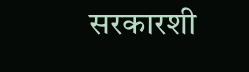सरकारशी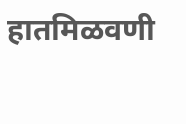हातमिळवणी